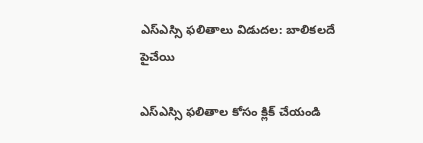ఎస్ఎస్సి ఫలితాలు విడుదల: బాలికలదే పైచేయి

ఎస్ఎస్సి ఫలితాల కోసం క్లిక్ చేయండి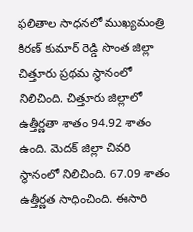ఫలితాల సాధనలో ముఖ్యమంత్రి కిరణ్ కుమార్ రెడ్డి సొంత జిల్లా చిత్తూరు ప్రథమ స్థానంలో నిలిచింది. చిత్తూరు జిల్లాలో ఉత్తీర్ణతా శాతం 94.92 శాతం ఉంది. మెదక్ జిల్లా చివరి స్థానంలో నిలిచింది. 67.09 శాతం ఉత్తీర్ణత సాధించింది. ఈసారి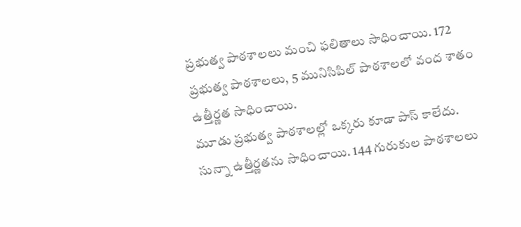ప్రభుత్వ పాఠశాలలు మంచి ఫలితాలు సాధించాయి. 172 ప్రభుత్వ పాఠశాలలు, 5 మునిసిపిల్ పాఠశాలలో వంద శాతం ఉత్తీర్ణత సాధించాయి.
మూడు ప్రభుత్వ పాఠశాలల్లో ఒక్కరు కూడా పాస్ కాలేదు. సున్నా ఉత్తీర్ణతను సాధించాయి. 144 గురుకుల పాఠశాలలు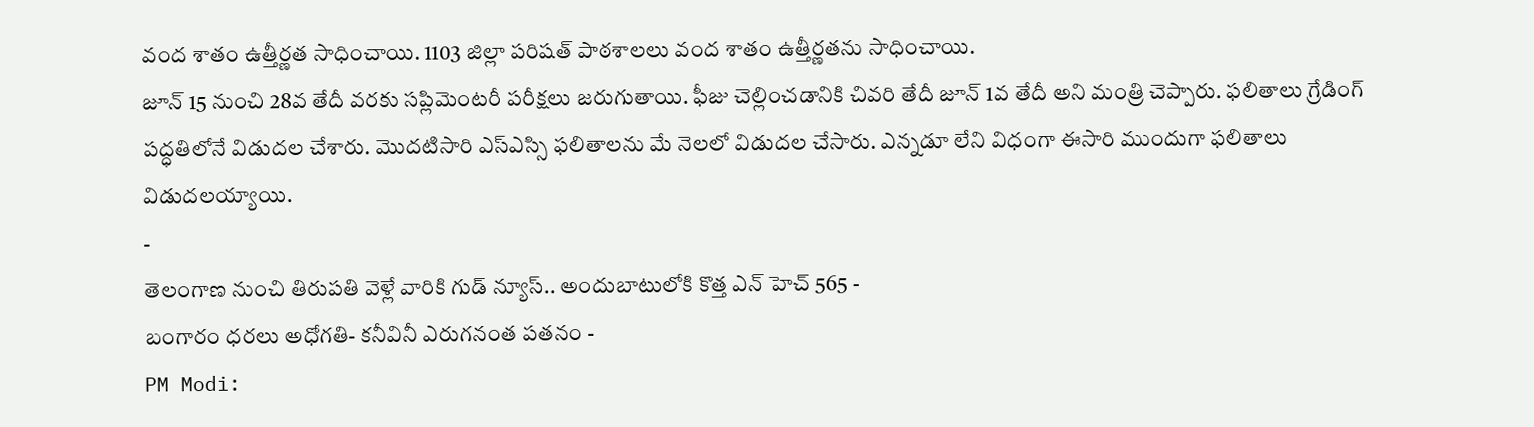వంద శాతం ఉత్తీర్ణత సాధించాయి. 1103 జిల్లా పరిషత్ పాఠశాలలు వంద శాతం ఉత్తీర్ణతను సాధించాయి.
జూన్ 15 నుంచి 28వ తేదీ వరకు సప్లిమెంటరీ పరీక్షలు జరుగుతాయి. ఫీజు చెల్లించడానికి చివరి తేదీ జూన్ 1వ తేదీ అని మంత్రి చెప్పారు. ఫలితాలు గ్రేడింగ్ పద్ధతిలోనే విడుదల చేశారు. మొదటిసారి ఎస్ఎస్సి ఫలితాలను మే నెలలో విడుదల చేసారు. ఎన్నడూ లేని విధంగా ఈసారి ముందుగా ఫలితాలు విడుదలయ్యాయి.
-
తెలంగాణ నుంచి తిరుపతి వెళ్లే వారికి గుడ్ న్యూస్.. అందుబాటులోకి కొత్త ఎన్ హెచ్ 565 -
బంగారం ధరలు అధోగతి- కనీవినీ ఎరుగనంత పతనం -
PM Modi: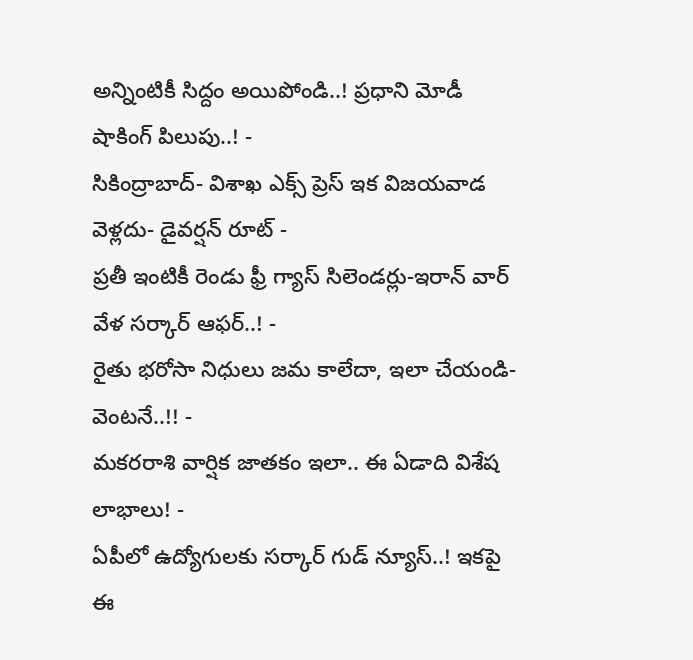అన్నింటికీ సిద్దం అయిపోండి..! ప్రధాని మోడీ షాకింగ్ పిలుపు..! -
సికింద్రాబాద్- విశాఖ ఎక్స్ ప్రెస్ ఇక విజయవాడ వెళ్లదు- డైవర్షన్ రూట్ -
ప్రతీ ఇంటికీ రెండు ఫ్రీ గ్యాస్ సిలెండర్లు-ఇరాన్ వార్ వేళ సర్కార్ ఆఫర్..! -
రైతు భరోసా నిధులు జమ కాలేదా, ఇలా చేయండి- వెంటనే..!! -
మకరరాశి వార్షిక జాతకం ఇలా.. ఈ ఏడాది విశేష లాభాలు! -
ఏపీలో ఉద్యోగులకు సర్కార్ గుడ్ న్యూస్..! ఇకపై ఈ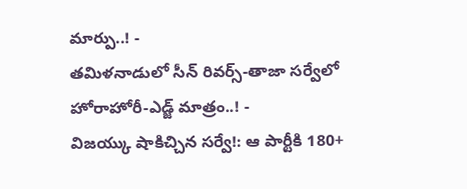మార్పు..! -
తమిళనాడులో సీన్ రివర్స్-తాజా సర్వేలో హోరాహోరీ-ఎడ్జ్ మాత్రం..! -
విజయ్కు షాకిచ్చిన సర్వే!: ఆ పార్టీకి 180+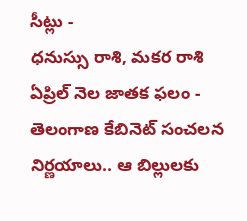సీట్లు -
ధనుస్సు రాశి, మకర రాశి ఏప్రిల్ నెల జాతక ఫలం -
తెలంగాణ కేబినెట్ సంచలన నిర్ణయాలు.. ఆ బిల్లులకు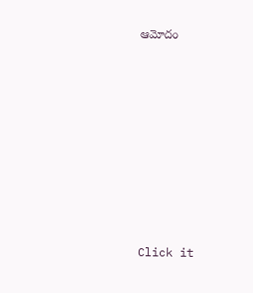ఆమోదం












Click it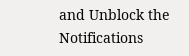and Unblock the Notifications